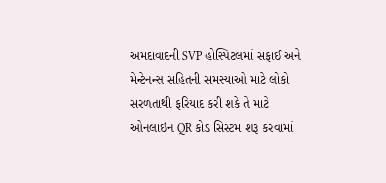અમદાવાદની SVP હોસ્પિટલમાં સફાઈ અને મેન્ટેનન્સ સહિતની સમસ્યાઓ માટે લોકો સરળતાથી ફરિયાદ કરી શકે તે માટે ઓનલાઇન QR કોડ સિસ્ટમ શરૂ કરવામાં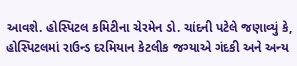આવશે. હોસ્પિટલ કમિટીના ચેરમેન ડો. ચાંદની પટેલે જણાવ્યું કે, હોસ્પિટલમાં રાઉન્ડ દરમિયાન કેટલીક જગ્યાએ ગંદકી અને અન્ય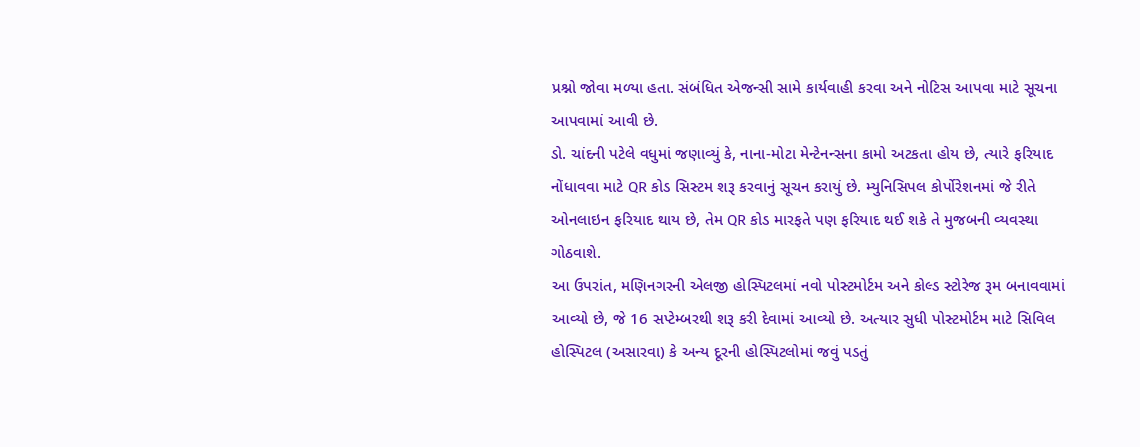પ્રશ્નો જોવા મળ્યા હતા. સંબંધિત એજન્સી સામે કાર્યવાહી કરવા અને નોટિસ આપવા માટે સૂચના આપવામાં આવી છે.
ડો. ચાંદની પટેલે વધુમાં જણાવ્યું કે, નાના-મોટા મેન્ટેનન્સના કામો અટકતા હોય છે, ત્યારે ફરિયાદ નોંધાવવા માટે QR કોડ સિસ્ટમ શરૂ કરવાનું સૂચન કરાયું છે. મ્યુનિસિપલ કોર્પોરેશનમાં જે રીતે ઓનલાઇન ફરિયાદ થાય છે, તેમ QR કોડ મારફતે પણ ફરિયાદ થઈ શકે તે મુજબની વ્યવસ્થા ગોઠવાશે.
આ ઉપરાંત, મણિનગરની એલજી હોસ્પિટલમાં નવો પોસ્ટમોર્ટમ અને કોલ્ડ સ્ટોરેજ રૂમ બનાવવામાં આવ્યો છે, જે 16 સપ્ટેમ્બરથી શરૂ કરી દેવામાં આવ્યો છે. અત્યાર સુધી પોસ્ટમોર્ટમ માટે સિવિલ હોસ્પિટલ (અસારવા) કે અન્ય દૂરની હોસ્પિટલોમાં જવું પડતું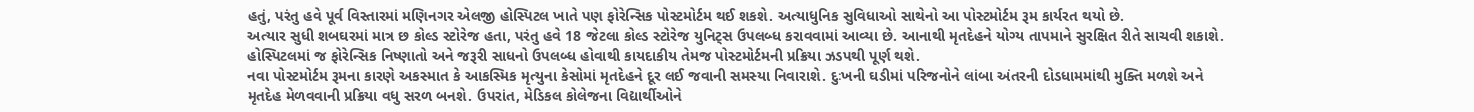હતું, પરંતુ હવે પૂર્વ વિસ્તારમાં મણિનગર એલજી હોસ્પિટલ ખાતે પણ ફોરેન્સિક પોસ્ટમોર્ટમ થઈ શકશે. અત્યાધુનિક સુવિધાઓ સાથેનો આ પોસ્ટમોર્ટમ રૂમ કાર્યરત થયો છે.
અત્યાર સુધી શબઘરમાં માત્ર છ કોલ્ડ સ્ટોરેજ હતા, પરંતુ હવે 18 જેટલા કોલ્ડ સ્ટોરેજ યુનિટ્સ ઉપલબ્ધ કરાવવામાં આવ્યા છે. આનાથી મૃતદેહને યોગ્ય તાપમાને સુરક્ષિત રીતે સાચવી શકાશે. હોસ્પિટલમાં જ ફોરેન્સિક નિષ્ણાતો અને જરૂરી સાધનો ઉપલબ્ધ હોવાથી કાયદાકીય તેમજ પોસ્ટમોર્ટમની પ્રક્રિયા ઝડપથી પૂર્ણ થશે.
નવા પોસ્ટમોર્ટમ રૂમના કારણે અકસ્માત કે આકસ્મિક મૃત્યુના કેસોમાં મૃતદેહને દૂર લઈ જવાની સમસ્યા નિવારાશે. દુઃખની ઘડીમાં પરિજનોને લાંબા અંતરની દોડધામમાંથી મુક્તિ મળશે અને મૃતદેહ મેળવવાની પ્રક્રિયા વધુ સરળ બનશે. ઉપરાંત, મેડિકલ કોલેજના વિદ્યાર્થીઓને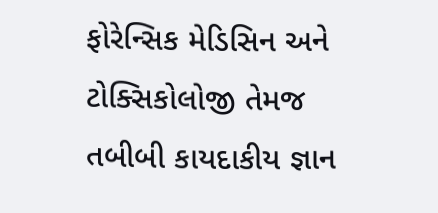ફોરેન્સિક મેડિસિન અને ટોક્સિકોલોજી તેમજ તબીબી કાયદાકીય જ્ઞાન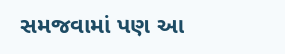સમજવામાં પણ આ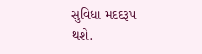સુવિધા મદદરૂપ થશે.